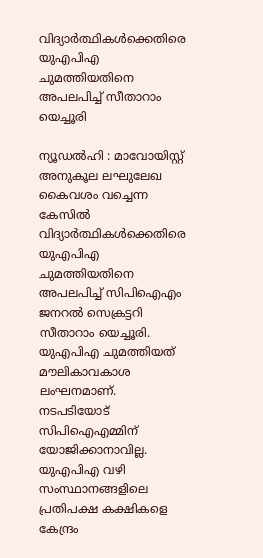വിദ്യാര്‍ത്ഥികള്‍ക്കെതിരെ യുഎപിഎ ചുമത്തിയതിനെ അപലപിച്ച്‌ സീതാറാം യെച്ചൂരി

ന്യൂഡല്‍ഹി : മാവോയിസ്റ്റ് അനുകൂല ലഘുലേഖ കൈവശം വച്ചെന്ന കേസില്‍ വിദ്യാര്‍ത്ഥികള്‍ക്കെതിരെ യുഎപിഎ ചുമത്തിയതിനെ അപലപിച്ച്‌ സിപിഐഎം ജനറല്‍ സെക്രട്ടറി സീതാറാം യെച്ചൂരി. യുഎപിഎ ചുമത്തിയത് മൗലികാവകാശ ലംഘനമാണ്. നടപടിയോട് സിപിഐഎമ്മിന് യോജിക്കാനാവില്ല. യുഎപിഎ വഴി സംസ്ഥാനങ്ങളിലെ പ്രതിപക്ഷ കക്ഷികളെ കേന്ദ്രം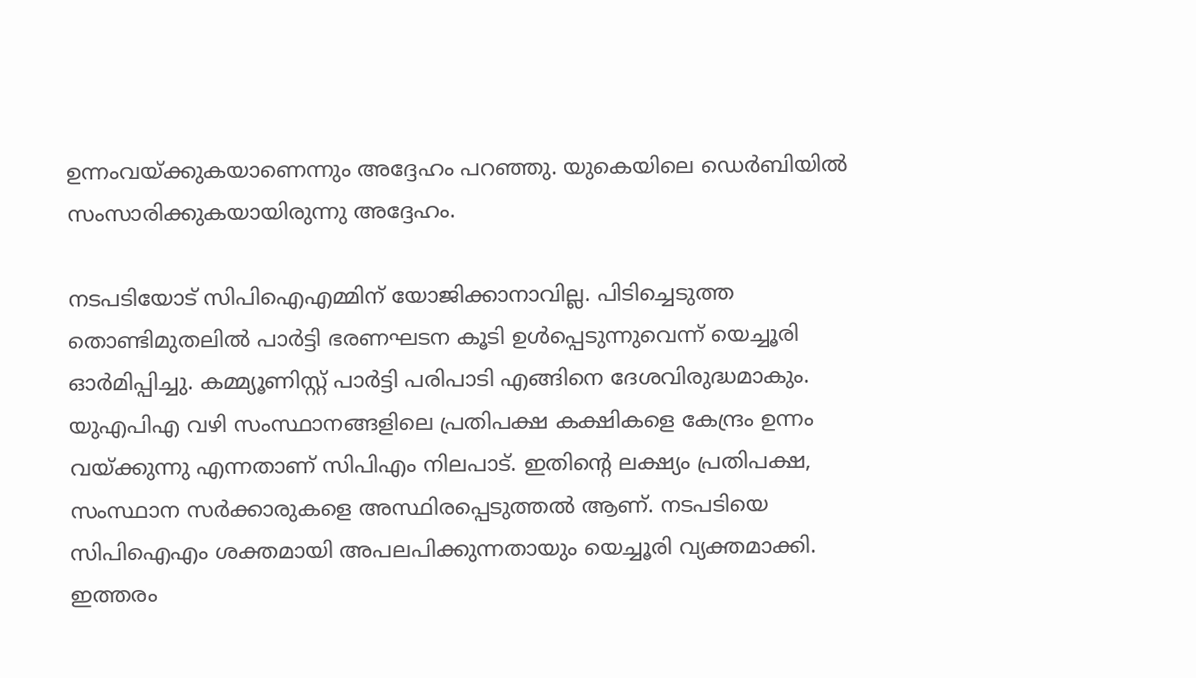ഉന്നംവയ്ക്കുകയാണെന്നും അദ്ദേഹം പറഞ്ഞു. യുകെയിലെ ഡെര്‍ബിയില്‍ സംസാരിക്കുകയായിരുന്നു അദ്ദേഹം.

നടപടിയോട് സിപിഐഎമ്മിന് യോജിക്കാനാവില്ല. പിടിച്ചെടുത്ത തൊണ്ടിമുതലില്‍ പാര്‍ട്ടി ഭരണഘടന കൂടി ഉള്‍പ്പെടുന്നുവെന്ന് യെച്ചൂരി ഓര്‍മിപ്പിച്ചു. കമ്മ്യൂണിസ്റ്റ് പാര്‍ട്ടി പരിപാടി എങ്ങിനെ ദേശവിരുദ്ധമാകും. യുഎപിഎ വഴി സംസ്ഥാനങ്ങളിലെ പ്രതിപക്ഷ കക്ഷികളെ കേന്ദ്രം ഉന്നം വയ്ക്കുന്നു എന്നതാണ് സിപിഎം നിലപാട്. ഇതിന്റെ ലക്ഷ്യം പ്രതിപക്ഷ, സംസ്ഥാന സര്‍ക്കാരുകളെ അസ്ഥിരപ്പെടുത്തല്‍ ആണ്. നടപടിയെ സിപിഐഎം ശക്തമായി അപലപിക്കുന്നതായും യെച്ചൂരി വ്യക്തമാക്കി. ഇത്തരം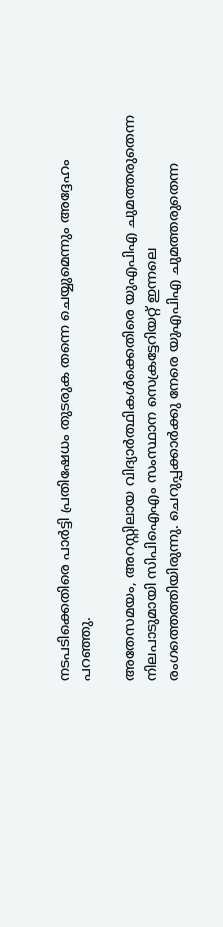നടപടിക്കെതിരെ പാര്‍ട്ടി പ്രതിഷേധം തുടരുക തന്നെ ചെയ്യുമെന്നും അദ്ദേഹം പറഞ്ഞു.

അതേസമയം, അറസ്റ്റിലായ വിദ്യാര്‍ത്ഥികള്‍ക്കെതിരെ യുഎപിഎ ചുമത്തരുതെന്ന നിലപാടുമായി സിപിഐഎം സംസ്ഥാന സെക്രട്ടേറിയറ്റ് ഇന്നലെ രംഗത്തെത്തിയിരുന്നു. ചെറുപ്പക്കാര്‍ക്കു നേരെ യുഎപിഎ ചുമത്തരുതെന്ന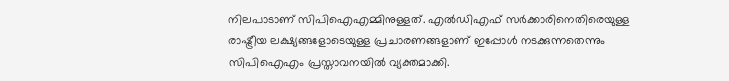നിലപാടാണ് സിപിഐഎമ്മിനുള്ളത്. എല്‍ഡിഎഫ് സര്‍ക്കാരിനെതിരെയുള്ള രാഷ്ട്രീയ ലക്ഷ്യങ്ങളോടെയുള്ള പ്രചാരണങ്ങളാണ് ഇപ്പോള്‍ നടക്കുന്നതെന്നും സിപിഐഎം പ്രസ്താവനയില്‍ വ്യക്തമാക്കി.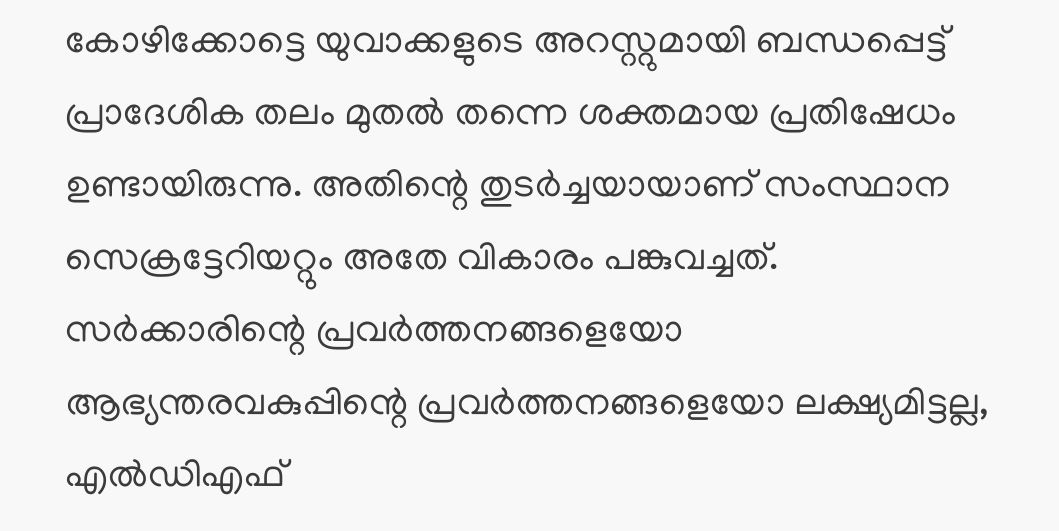കോഴിക്കോട്ടെ യുവാക്കളുടെ അറസ്റ്റുമായി ബന്ധപ്പെട്ട് പ്രാദേശിക തലം മുതല്‍ തന്നെ ശക്തമായ പ്രതിഷേധം ഉണ്ടായിരുന്നു. അതിന്റെ തുടര്‍ച്ചയായാണ് സംസ്ഥാന സെക്രട്ടേറിയറ്റും അതേ വികാരം പങ്കുവച്ചത്. സര്‍ക്കാരിന്റെ പ്രവര്‍ത്തനങ്ങളെയോ ആഭ്യന്തരവകുപ്പിന്റെ പ്രവര്‍ത്തനങ്ങളെയോ ലക്ഷ്യമിട്ടല്ല, എല്‍ഡിഎഫ്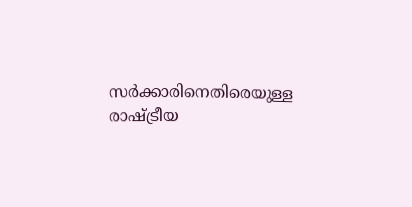സര്‍ക്കാരിനെതിരെയുള്ള രാഷ്ട്രീയ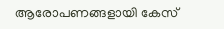ആരോപണങ്ങളായി കേസ്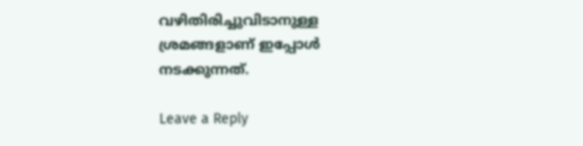വഴിതിരിച്ചുവിടാനുള്ള ശ്രമങ്ങളാണ് ഇപ്പോള്‍ നടക്കുന്നത്.

Leave a Reply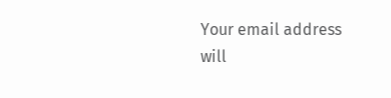Your email address will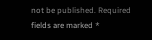not be published. Required fields are marked *